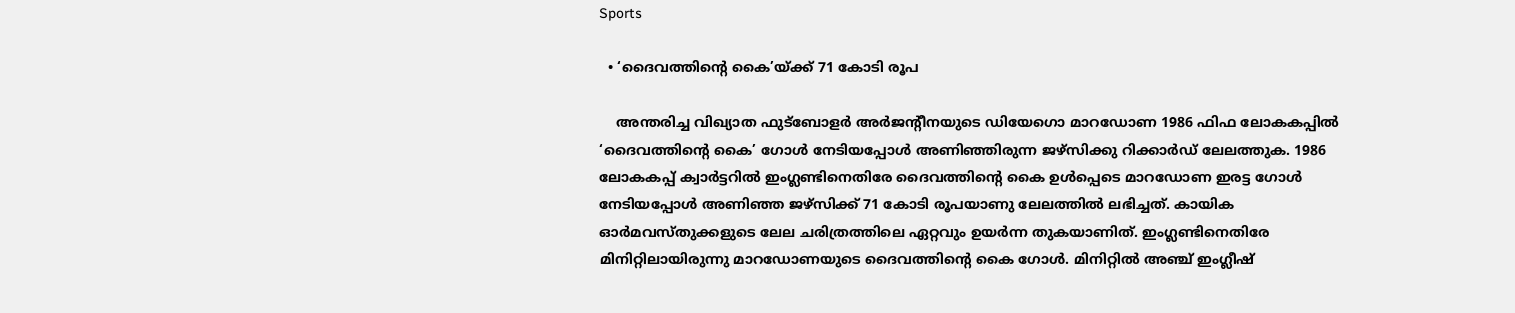Sports

  • ‘ദൈവത്തിന്‍റെ കൈ’യ്ക്ക് 71 കോടി രൂപ

    അന്തരിച്ച വിഖ്യാത ഫുട്ബോളർ അർജന്‍റീനയുടെ ഡിയേഗൊ മാറഡോണ 1986 ഫിഫ ലോകകപ്പിൽ ‘ദൈവത്തിന്‍റെ കൈ’ ഗോൾ നേടിയപ്പോൾ അണിഞ്ഞിരുന്ന ജഴ്സിക്കു റിക്കാർഡ് ലേലത്തുക. 1986 ലോകകപ്പ് ക്വാർട്ടറിൽ ഇംഗ്ലണ്ടിനെതിരേ ദൈവത്തിന്‍റെ കൈ ഉൾപ്പെടെ മാറഡോണ ഇരട്ട ഗോൾ നേടിയപ്പോൾ അണിഞ്ഞ ജഴ്സിക്ക് 71 കോടി രൂപയാണു ലേലത്തിൽ ലഭിച്ചത്. കായിക ഓർമവസ്തുക്കളുടെ ലേല ചരിത്രത്തിലെ ഏറ്റവും ഉയർന്ന തുകയാണിത്. ഇംഗ്ലണ്ടിനെതിരേ മിനിറ്റിലായിരുന്നു മാറഡോണയുടെ ദൈവത്തിന്‍റെ കൈ ഗോൾ. മിനിറ്റിൽ അഞ്ച് ഇംഗ്ലീഷ്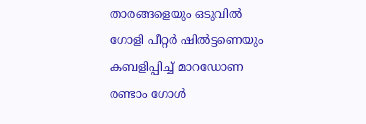താരങ്ങളെയും ഒടുവിൽ ഗോളി പീറ്റർ ഷിൽട്ടണെയും കബളിപ്പിച്ച് മാറഡോണ രണ്ടാം ഗോൾ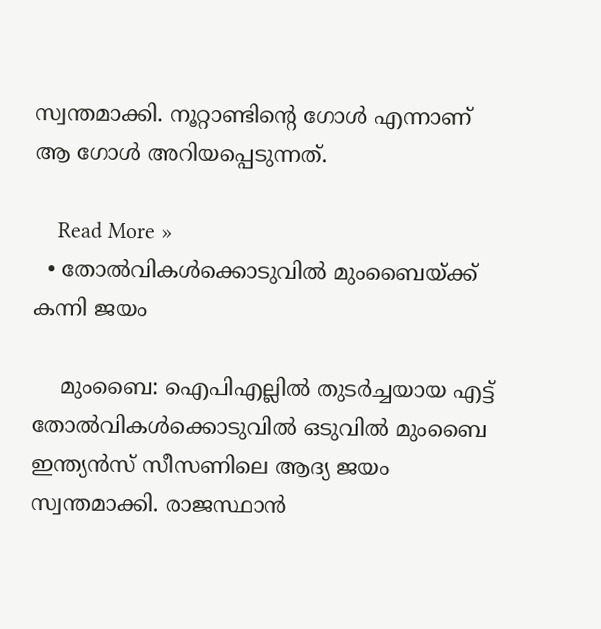സ്വന്തമാക്കി. നൂറ്റാണ്ടിന്‍റെ ഗോൾ എന്നാണ് ആ ഗോൾ അറിയപ്പെടുന്നത്.

    Read More »
  • തോല്‍വികള്‍ക്കൊടുവില്‍ മുംബൈയ്ക്ക് കന്നി ജയം

    മുംബൈ: ഐപിഎല്ലില്‍ തുടര്‍ച്ചയായ എട്ട് തോല്‍വികള്‍ക്കൊടുവില്‍ ഒടുവില്‍ മുംബൈ ഇന്ത്യന്‍സ് സീസണിലെ ആദ്യ ജയം സ്വന്തമാക്കി. രാജസ്ഥാൻ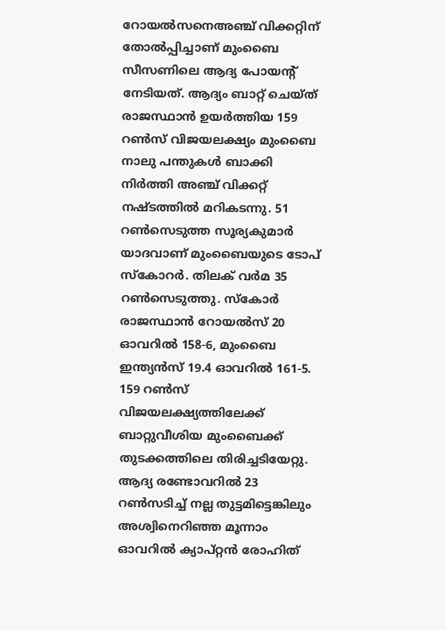റോയൽസനെഅഞ്ച് വിക്കറ്റിന് തോല്‍പ്പിച്ചാണ് മുംബൈ സീസണിലെ ആദ്യ പോയന്‍റ് നേടിയത്. ആദ്യം ബാറ്റ് ചെയ്ത് രാജസ്ഥാന്‍ ഉയര്‍ത്തിയ 159 റണ്‍സ് വിജയലക്ഷ്യം മുംബൈ നാലു പന്തുകള്‍ ബാക്കി നിര്‍ത്തി അഞ്ച് വിക്കറ്റ് നഷ്ടത്തില്‍ മറികടന്നു. 51 റണ്‍സെടുത്ത സൂര്യകുമാര്‍ യാദവാണ് മുംബൈയുടെ ടോപ് സ്കോറര്‍. തിലക് വര്‍മ 35 റണ്‍സെടുത്തു. സ്കോര്‍ രാജസ്ഥാന്‍ റോയല്‍സ് 20 ഓവറില്‍ 158-6, മുംബൈ ഇന്ത്യന്‍സ് 19.4 ഓവറില്‍ 161-5. 159 റണ്‍സ് വിജയലക്ഷ്യത്തിലേക്ക് ബാറ്റുവീശിയ മുംബൈക്ക് തുടക്കത്തിലെ തിരിച്ചടിയേറ്റു. ആദ്യ രണ്ടോവറില്‍ 23 റണ്‍സടിച്ച് നല്ല തുട്ടമിട്ടെങ്കിലും അശ്വിനെറിഞ്ഞ മൂന്നാം ഓവറില്‍ ക്യാപ്റ്റന്‍ രോഹിത്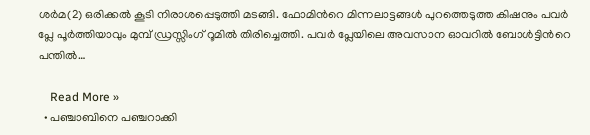ശര്‍മ(2) ഒരിക്കല്‍ കൂടി നിരാശപ്പെടുത്തി മടങ്ങി. ഫോമിന്‍റെ മിന്നലാട്ടങ്ങള്‍ പുറത്തെടുത്ത കിഷനും പവര്‍ പ്ലേ പൂര്‍ത്തിയാവും മുമ്പ് ഡ്രസ്സിംഗ് റൂമില്‍ തിരിച്ചെത്തി. പവര്‍ പ്ലേയിലെ അവസാന ഓവറില്‍ ബോള്‍ട്ടിന്‍റെ പന്തില്‍…

    Read More »
  • പഞ്ചാബിനെ പഞ്ചറാക്കി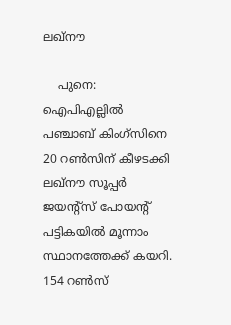ലഖ്‌നൗ

    പുനെ: ഐപിഎല്ലിൽ പഞ്ചാബ് കിംഗ്സിനെ 20 റണ്‍സിന് കീഴടക്കി ലഖ്നൗ സൂപ്പര്‍ ജയന്‍റ്സ് പോയന്‍റ് പട്ടികയില്‍ മൂന്നാം സ്ഥാനത്തേക്ക് കയറി. 154 റണ്‍സ്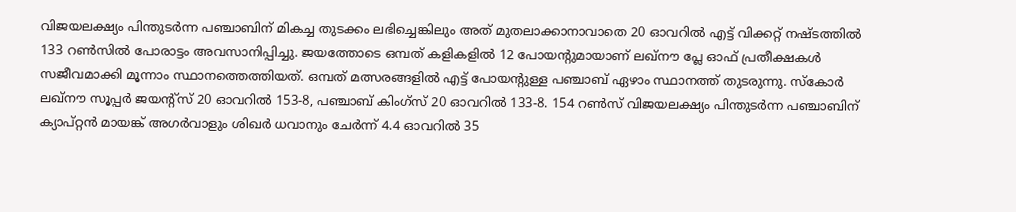വിജയലക്ഷ്യം പിന്തുടര്‍ന്ന പഞ്ചാബിന് മികച്ച തുടക്കം ലഭിച്ചെങ്കിലും അത് മുതലാക്കാനാവാതെ 20 ഓവറില്‍ എട്ട് വിക്കറ്റ് നഷ്ടത്തില്‍ 133 റണ്‍സില്‍ പോരാട്ടം അവസാനിപ്പിച്ചു. ജയത്തോടെ ഒമ്പത് കളികളില്‍ 12 പോയന്‍റുമായാണ് ലഖ്നൗ പ്ലേ ഓഫ് പ്രതീക്ഷകള്‍ സജീവമാക്കി മൂന്നാം സ്ഥാനത്തെത്തിയത്. ഒമ്പത് മത്സരങ്ങളില്‍ എട്ട് പോയന്‍റുള്ള പഞ്ചാബ് ഏഴാം സ്ഥാനത്ത് തുടരുന്നു. സ്കോര്‍ ലഖ്നൗ സൂപ്പര്‍ ജയന്‍റ്സ് 20 ഓവറില്‍ 153-8, പഞ്ചാബ് കിംഗ്സ് 20 ഓവറില്‍ 133-8. 154 റണ്‍സ് വിജയലക്ഷ്യം പിന്തുടര്‍ന്ന പഞ്ചാബിന് ക്യാപ്റ്റന്‍ മായങ്ക് അഗര്‍വാളും ശിഖര്‍ ധവാനും ചേര്‍ന്ന് 4.4 ഓവറില്‍ 35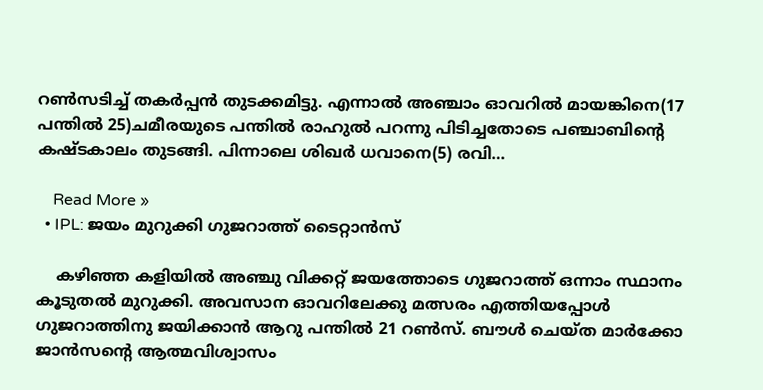റണ്‍സടിച്ച് തകര്‍പ്പന്‍ തുടക്കമിട്ടു. എന്നാല്‍ അഞ്ചാം ഓവറില്‍ മായങ്കിനെ(17 പന്തില്‍ 25)ചമീരയുടെ പന്തില്‍ രാഹുല്‍ പറന്നു പിടിച്ചതോടെ പഞ്ചാബിന്‍റെ കഷ്ടകാലം തുടങ്ങി. പിന്നാലെ ശിഖര്‍ ധവാനെ(5) രവി…

    Read More »
  • IPL: ജയം മുറുക്കി ഗുജറാത്ത് ടൈറ്റാൻസ്

    കഴിഞ്ഞ കളിയില്‍ അഞ്ചു വിക്കറ്റ് ജയത്തോടെ ഗുജറാത്ത് ഒന്നാം സ്ഥാനം കൂടുതൽ മുറുക്കി. അവസാന ഓവറിലേക്കു മത്സരം എത്തിയപ്പോൾ ഗുജറാത്തിനു ജയിക്കാൻ ആറു പന്തിൽ 21 റണ്‍സ്. ബൗൾ ചെയ്ത മാർക്കോ ജാൻസന്‍റെ ആത്മവിശ്വാസം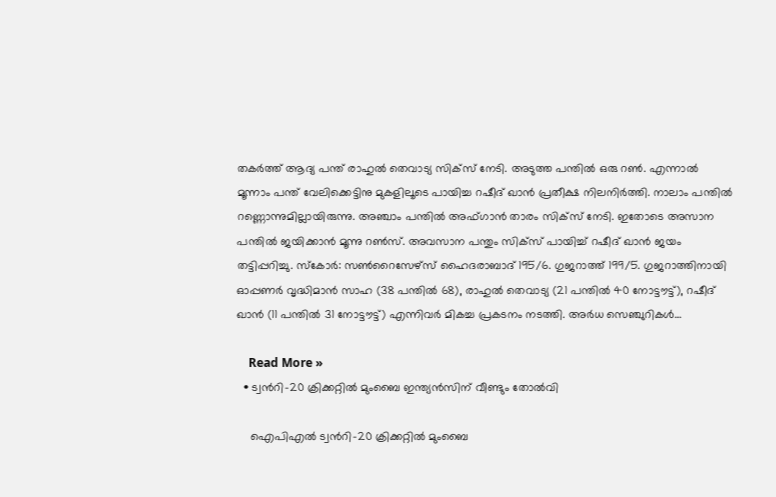തകർത്ത് ആദ്യ പന്ത് രാഹുൽ തെവാട്യ സിക്സ് നേടി. അടുത്ത പന്തിൽ ഒരു റണ്‍. എന്നാൽ മൂന്നാം പന്ത് വേലിക്കെട്ടിനു മുകളിലൂടെ പായിച്ച റഷീദ് ഖാൻ പ്രതീക്ഷ നിലനിർത്തി. നാലാം പന്തിൽ റണ്ണൊന്നുമില്ലായിരുന്നു. അഞ്ചാം പന്തിൽ അഫ്ഗാൻ താരം സിക്സ് നേടി. ഇതോടെ അസാന പന്തിൽ ജയിക്കാൻ മൂന്നു റണ്‍സ്. അവസാന പന്തും സിക്സ് പായിച്ച് റഷീദ് ഖാൻ ജയം തട്ടിപ്പറിച്ചു. സ്കോർ: സണ്‍റൈസേഴ്സ് ഹൈദരാബാദ് 195/6. ഗുജറാത്ത് 199/5. ഗുജറാത്തിനായി ഓപ്പണർ വൃദ്ധിമാൻ സാഹ (38 പന്തിൽ 68), രാഹുൽ തെവാട്യ (21 പന്തിൽ 40 നോട്ടൗട്ട്), റഷീദ് ഖാൻ (11 പന്തിൽ 31 നോട്ടൗട്ട്) എന്നിവർ മികച്ച പ്രകടനം നടത്തി. അർധ സെഞ്ചുറികൾ…

    Read More »
  • ട്വന്‍റി-20 ക്രിക്കറ്റിൽ മുംബൈ ഇന്ത്യൻസിന് വീണ്ടും തോൽവി

    ഐപിഎൽ ട്വന്‍റി-20 ക്രിക്കറ്റിൽ മുംബൈ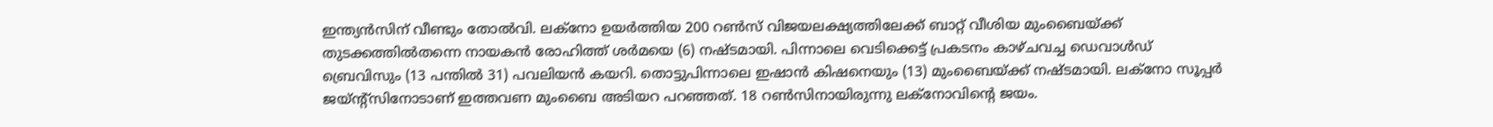ഇന്ത്യൻസിന് വീണ്ടും തോൽവി. ലക്നോ ഉയർത്തിയ 200 റണ്‍സ് വിജയലക്ഷ്യത്തിലേക്ക് ബാറ്റ് വീശിയ മുംബൈയ്ക്ക് തുടക്കത്തിൽതന്നെ നായകൻ രോഹിത്ത് ശർമയെ (6) നഷ്ടമായി. പിന്നാലെ വെടിക്കെട്ട് പ്രകടനം കാഴ്ചവച്ച ഡെവാൾഡ് ബ്രെവിസും (13 പന്തിൽ 31) പവലിയൻ കയറി. തൊട്ടുപിന്നാലെ ഇഷാൻ കിഷനെയും (13) മുംബൈയ്ക്ക് നഷ്ടമായി. ലക്നോ സൂപ്പർ ജയ്ന്‍റ്സിനോടാണ് ഇത്തവണ മുംബൈ അടിയറ പറഞ്ഞത്. 18 റണ്‍സിനായിരുന്നു ലക്നോവിന്‍റെ ജയം.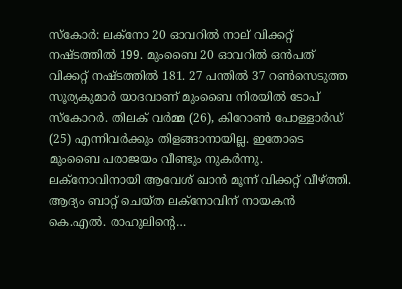സ്കോർ: ലക്നോ 20 ഓവറിൽ നാല് വിക്കറ്റ് നഷ്ടത്തിൽ 199. മുംബൈ 20 ഓവറിൽ ഒൻപത് വിക്കറ്റ് നഷ്ടത്തിൽ 181. 27 പന്തിൽ 37 റണ്‍സെടുത്ത സൂര്യകുമാർ യാദവാണ് മുംബൈ നിരയിൽ ടോപ് സ്കോറർ. തിലക് വർമ്മ (26), കിറോണ്‍ പോള്ളാർഡ് (25) എന്നിവർക്കും തിളങ്ങാനായില്ല. ഇതോടെ മുംബൈ പരാജയം വീണ്ടും നുകർന്നു. ലക്നോവിനായി ആവേശ് ഖാൻ മൂന്ന് വിക്കറ്റ് വീഴ്ത്തി. ആദ്യം ബാറ്റ് ചെയ്ത ലക്നോവിന് നായകൻ കെ.എൽ. രാഹുലിന്‍റെ…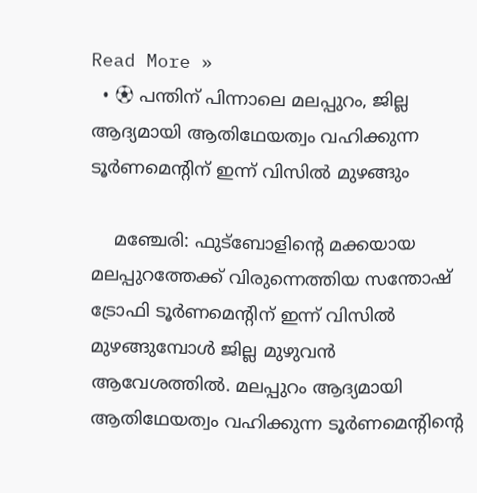Read More »
  • ⚽ പന്തിന് പിന്നാലെ മലപ്പുറം, ജില്ല ആദ്യമായി ആതിഥേയത്വം വഹിക്കുന്ന ടൂർണമെൻ്റിന് ഇന്ന് വിസിൽ മുഴങ്ങും

    മഞ്ചേരി: ഫുട്ബോളിന്‍റെ മക്കയായ മലപ്പുറത്തേക്ക് വിരുന്നെത്തിയ സന്തോഷ് ട്രോഫി ടൂർണമെന്‍റിന് ഇന്ന് വിസിൽ മുഴങ്ങുമ്പോൾ ജില്ല മുഴുവൻ ആവേശത്തിൽ. മലപ്പുറം ആദ്യമായി ആതിഥേയത്വം വഹിക്കുന്ന ടൂർണമെന്‍റിന്‍റെ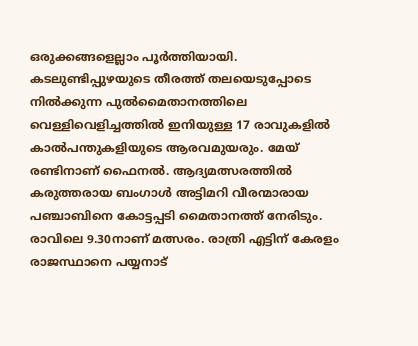ഒരുക്കങ്ങളെല്ലാം പൂർത്തിയായി. കടലുണ്ടിപ്പുഴയുടെ തീരത്ത് തലയെടുപ്പോടെ നിൽക്കുന്ന പുൽമൈതാനത്തിലെ വെള്ളിവെളിച്ചത്തിൽ ഇനിയുള്ള 17 രാവുകളിൽ കാൽപന്തുകളിയുടെ ആരവമുയരും. മേയ് രണ്ടിനാണ് ഫൈനല്‍. ആദ്യമത്സരത്തിൽ കരുത്തരായ ബംഗാൾ അട്ടിമറി വീരന്മാരായ പഞ്ചാബിനെ കോട്ടപ്പടി മൈതാനത്ത് നേരിടും. രാവിലെ 9.30നാണ് മത്സരം. രാത്രി എട്ടിന് കേരളം രാജസ്ഥാനെ പയ്യനാട്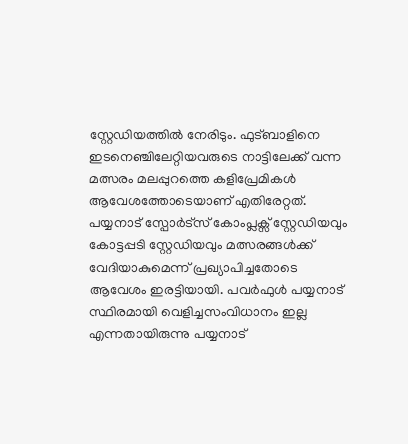സ്റ്റേഡിയത്തിൽ നേരിടും. ഫുട്ബാളിനെ ഇടനെഞ്ചിലേറ്റിയവരുടെ നാട്ടിലേക്ക് വന്ന മത്സരം മലപ്പുറത്തെ കളിപ്രേമികൾ ആവേശത്തോടെയാണ് എതിരേറ്റത്.         പയ്യനാട് സ്പോർട്സ് കോംപ്ലക്സ് സ്റ്റേഡിയവും കോട്ടപ്പടി സ്റ്റേഡിയവും മത്സരങ്ങൾക്ക് വേദിയാകുമെന്ന് പ്രഖ്യാപിച്ചതോടെ ആവേശം ഇരട്ടിയായി. പവർഫുൾ പയ്യനാട് സ്ഥിരമായി വെളിച്ചസംവിധാനം ഇല്ല എന്നതായിരുന്നു പയ്യനാട്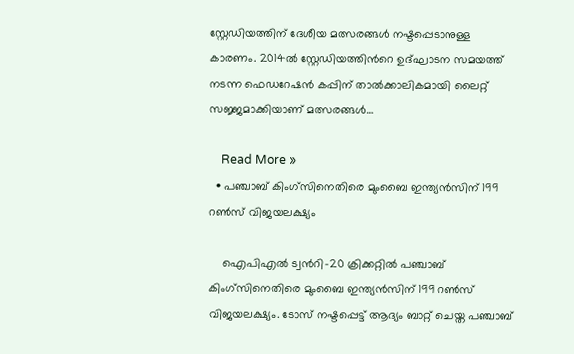സ്റ്റേഡിയത്തിന് ദേശീയ മത്സരങ്ങൾ നഷ്ടപ്പെടാനുള്ള കാരണം. 2014ൽ സ്റ്റേഡിയത്തിന്‍റെ ഉദ്ഘാടന സമയത്ത് നടന്ന ഫെഡറേഷൻ കപ്പിന് താൽക്കാലികമായി ലൈറ്റ് സജ്ജമാക്കിയാണ് മത്സരങ്ങൾ…

    Read More »
  • പഞ്ചാബ് കിംഗ്സിനെതിരെ മുംബൈ ഇന്ത്യൻസിന് 199 റണ്‍സ് വിജയലക്ഷ്യം

    ഐപിഎൽ ട്വന്‍റി-20 ക്രിക്കറ്റിൽ പഞ്ചാബ് കിംഗ്സിനെതിരെ മുംബൈ ഇന്ത്യൻസിന് 199 റണ്‍സ് വിജയലക്ഷ്യം. ടോസ് നഷ്ടപ്പെട്ട് ആദ്യം ബാറ്റ് ചെയ്ത പഞ്ചാബ്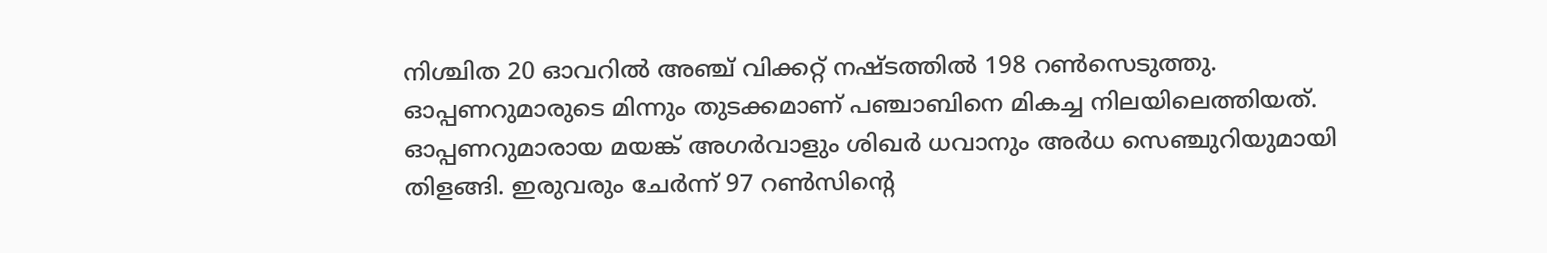നിശ്ചിത 20 ഓവറിൽ അഞ്ച് വിക്കറ്റ് നഷ്ടത്തിൽ 198 റണ്‍സെടുത്തു. ഓപ്പണറുമാരുടെ മിന്നും തുടക്കമാണ് പഞ്ചാബിനെ മികച്ച നിലയിലെത്തിയത്. ഓപ്പണറുമാരായ മയങ്ക് അഗർവാളും ശിഖർ ധവാനും അർധ സെഞ്ചുറിയുമായി തിളങ്ങി. ഇരുവരും ചേർന്ന് 97 റണ്‍സിന്‍റെ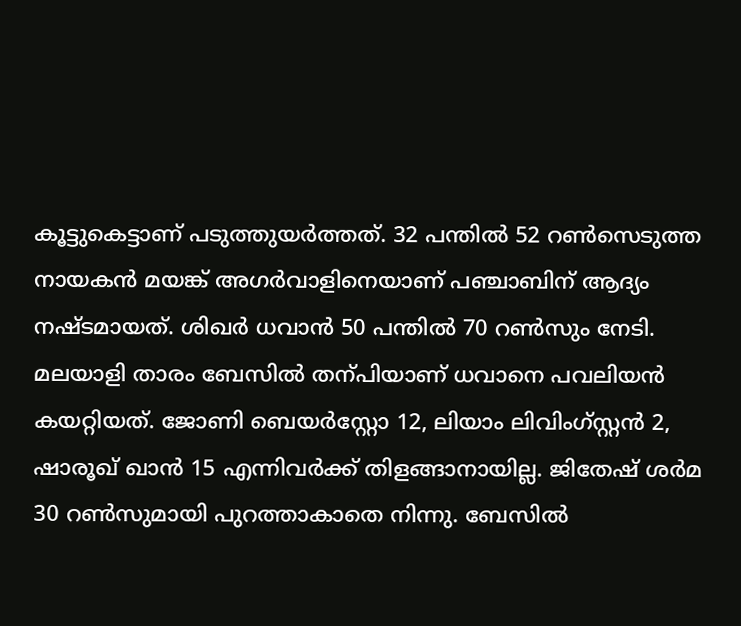കൂട്ടുകെട്ടാണ് പടുത്തുയർത്തത്. 32 പന്തിൽ 52 റണ്‍സെടുത്ത നായകൻ മയങ്ക് അഗർവാളിനെയാണ് പഞ്ചാബിന് ആദ്യം നഷ്ടമായത്. ശിഖർ ധവാൻ 50 പന്തിൽ 70 റണ്‍സും നേടി. മലയാളി താരം ബേസിൽ തന്പിയാണ് ധവാനെ പവലിയൻ കയറ്റിയത്. ജോണി ബെയർസ്റ്റോ 12, ലിയാം ലിവിംഗ്സ്റ്റൻ 2, ഷാരൂഖ് ഖാൻ 15 എന്നിവർക്ക് തിളങ്ങാനായില്ല. ജിതേഷ് ശർമ 30 റണ്‍സുമായി പുറത്താകാതെ നിന്നു. ബേസിൽ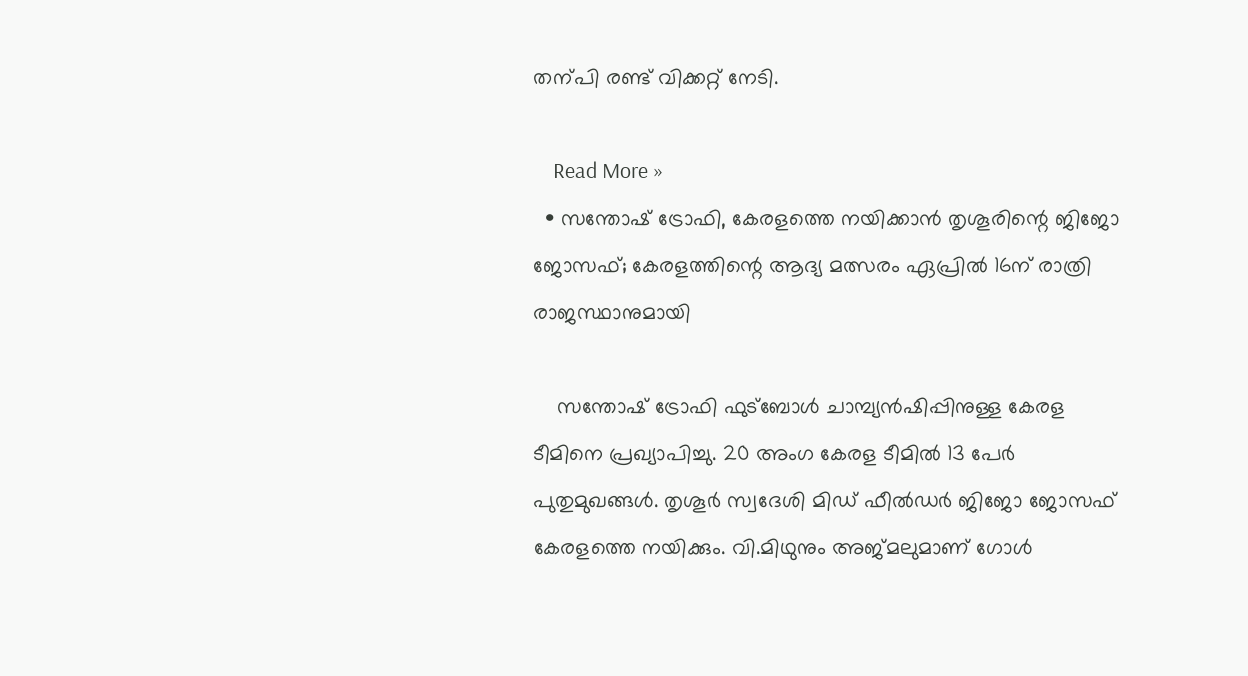തന്പി രണ്ട് വിക്കറ്റ് നേടി.

    Read More »
  • സന്തോഷ് ട്രോഫി, കേരളത്തെ നയിക്കാൻ തൃശൂരിന്റെ ജിജോ ജോസഫ്; കേരളത്തിന്റെ ആദ്യ മത്സരം ഏപ്രില്‍ 16ന് രാത്രി രാജസ്ഥാനുമായി

    സന്തോഷ് ട്രോഫി ഫുട്‌ബോള്‍ ചാമ്പ്യന്‍ഷിപ്പിനുള്ള കേരള ടീമിനെ പ്രഖ്യാപിച്ചു. 20 അംഗ കേരള ടീമില്‍ 13 പേര്‍ പുതുമുഖങ്ങൾ. തൃശൂര്‍ സ്വദേശി മിഡ് ഫീല്‍ഡര്‍ ജിജോ ജോസഫ് കേരളത്തെ നയിക്കും. വി.മിഥുനും അജ്മലുമാണ് ഗോള്‍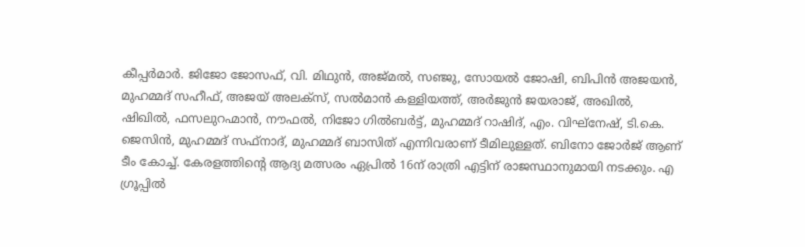കീപ്പര്‍മാര്‍. ജിജോ ജോസഫ്, വി. മിഥുന്‍, അജ്മല്‍, സഞ്ജു, സോയല്‍ ജോഷി, ബിപിന്‍ അജയന്‍, മുഹമ്മദ് സഹീഫ്, അജയ് അലക്‌സ്, സല്‍മാന്‍ കള്ളിയത്ത്, അര്‍ജുന്‍ ജയരാജ്, അഖില്‍, ഷിഖില്‍, ഫസലുറഹ്മാന്‍, നൗഫല്‍, നിജോ ഗില്‍ബര്‍ട്ട്, മുഹമ്മദ് റാഷിദ്, എം. വിഘ്‌നേഷ്, ടി.കെ. ജെസിന്‍, മുഹമ്മദ് സഫ്‌നാദ്, മുഹമ്മദ് ബാസിത് എന്നിവരാണ് ടീമിലുള്ളത്. ബിനോ ജോര്‍ജ് ആണ് ടീം കോച്ച്. കേരളത്തിന്റെ ആദ്യ മത്സരം ഏപ്രില്‍ 16ന് രാത്രി എട്ടിന് രാജസ്ഥാനുമായി നടക്കും. എ ഗ്രൂപ്പില്‍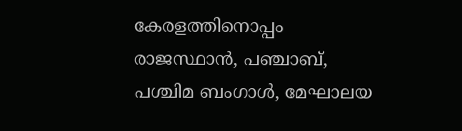കേരളത്തിനൊപ്പം രാജസ്ഥാന്‍, പഞ്ചാബ്, പശ്ചിമ ബംഗാള്‍, മേഘാലയ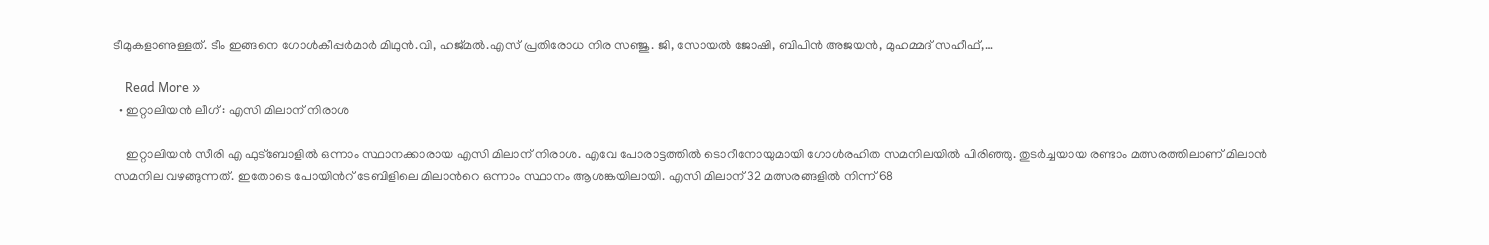ടീമുകളാണുള്ളത്. ടീം ഇങ്ങനെ ഗോൾകീപ്പർമാർ മിഥുൻ.വി, ഹജ്മൽ.എസ് പ്രതിരോധ നിര സഞ്ജു. ജി, സോയൽ ജോഷി, ബിപിൻ അജയൻ, മുഹമ്മദ് സഹീഫ്,…

    Read More »
  • ഇറ്റാലിയൻ ലീഗ് : എസി മിലാന് നിരാശ

    ഇറ്റാലിയൻ സീരി എ ഫുട്ബോളിൽ ഒന്നാം സ്ഥാനക്കാരായ എസി മിലാന് നിരാശ. എവേ പോരാട്ടത്തിൽ ടൊറീനോയുമായി ഗോൾ‌രഹിത സമനിലയിൽ പിരിഞ്ഞു. തുടർച്ചയായ രണ്ടാം മത്സരത്തിലാണ് മിലാൻ സമനില വഴങ്ങുന്നത്. ഇതോടെ പോയിന്‍റ് ടേബിളിലെ മിലാന്‍റെ ഒന്നാം സ്ഥാനം ആശങ്കയിലായി. എസി മിലാന് 32 മത്സരങ്ങളിൽ നിന്ന് 68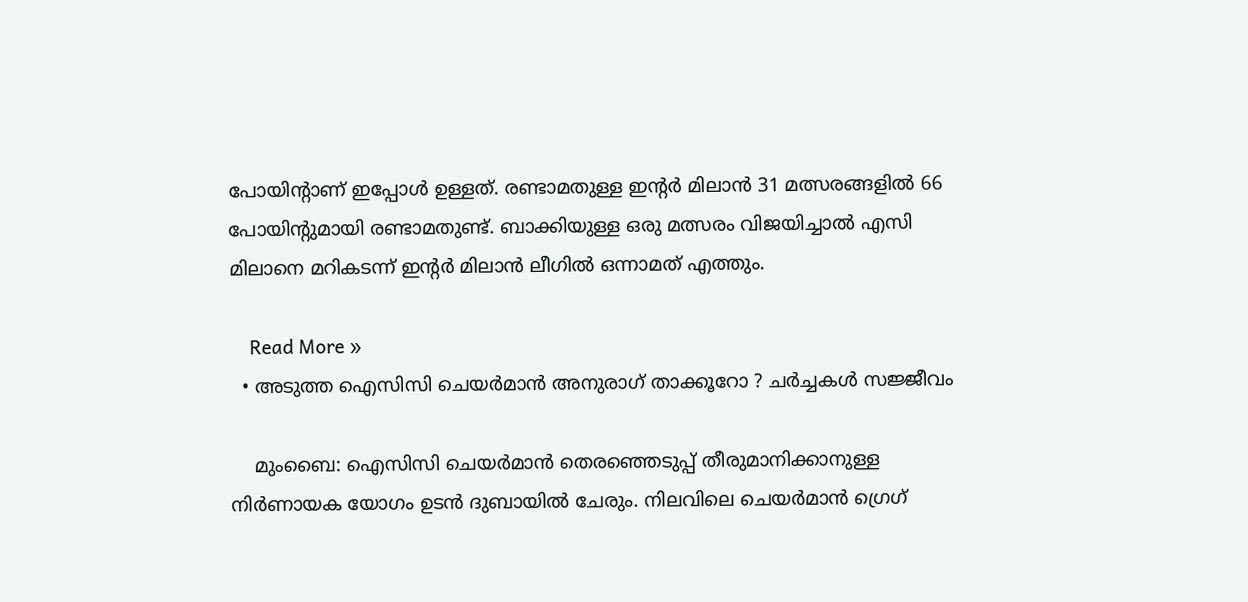പോയിന്‍റാണ് ഇപ്പോൾ ഉള്ളത്. രണ്ടാമതുള്ള ഇന്‍റർ‌ മിലാൻ 31 മത്സരങ്ങളിൽ 66 പോയിന്‍റുമായി രണ്ടാമതുണ്ട്. ബാക്കിയുള്ള ഒരു മത്സരം വിജയിച്ചാൽ എസി മിലാനെ മറികടന്ന് ഇന്‍റർ‌ മിലാൻ ലീഗിൽ ഒന്നാമത് എത്തും.

    Read More »
  • അടുത്ത ഐസിസി ചെയര്‍മാന്‍ അനുരാഗ് താക്കൂറോ ? ചര്‍ച്ചകള്‍ സജ്ജീവം

    മുംബൈ: ഐസിസി ചെയര്‍മാന്‍ തെരഞ്ഞെടുപ്പ് തീരുമാനിക്കാനുള്ള നിര്‍ണായക യോഗം ഉടന്‍ ദുബായില്‍ ചേരും. നിലവിലെ ചെയര്‍മാന്‍ ഗ്രെഗ്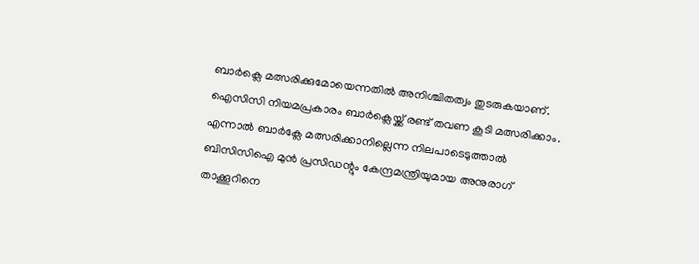ബാര്‍ക്ലെ മത്സരിക്കുമോയെന്നതില്‍ അനിശ്ചിതത്വം തുടരുകയാണ്. ഐസിസി നിയമപ്രകാരം ബാര്‍ക്ലെയ്ക്ക് രണ്ട് തവണ കൂടി മത്സരിക്കാം. എന്നാല്‍ ബാര്‍ക്ലേ മത്സരിക്കാനില്ലെന്ന നിലപാടെടുത്താല്‍ ബിസിസിഐ മുന്‍ പ്രസിഡന്റും കേന്ദ്രമന്ത്രിയുമായ അനുരാഗ് താക്കൂറിനെ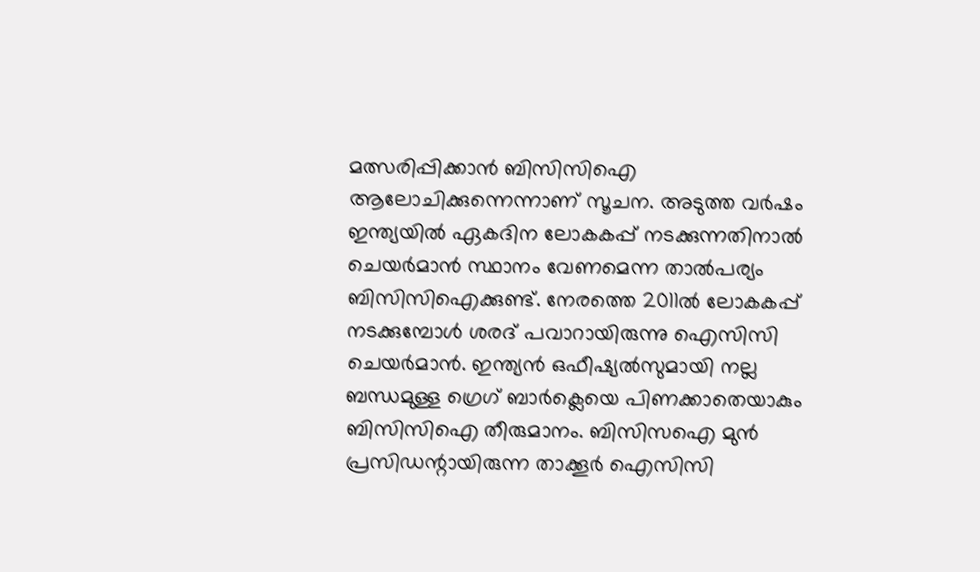മത്സരിപ്പിക്കാന്‍ ബിസിസിഐ ആലോചിക്കുന്നെന്നാണ് സൂചന. അടുത്ത വര്‍ഷം ഇന്ത്യയില്‍ ഏകദിന ലോകകപ്പ് നടക്കുന്നതിനാല്‍ ചെയര്‍മാന്‍ സ്ഥാനം വേണമെന്ന താല്‍പര്യം ബിസിസിഐക്കുണ്ട്. നേരത്തെ 2011ല്‍ ലോകകപ്പ് നടക്കുമ്പോള്‍ ശരദ് പവാറായിരുന്നു ഐസിസി ചെയര്‍മാന്‍. ഇന്ത്യന്‍ ഒഫീഷ്യല്‍സുമായി നല്ല ബന്ധമുള്ള ഗ്രെഗ് ബാര്‍ക്ലെയെ പിണക്കാതെയാകും ബിസിസിഐ തീരുമാനം. ബിസിസഐ മുന്‍ പ്രസിഡന്റായിരുന്ന താക്കൂര്‍ ഐസിസി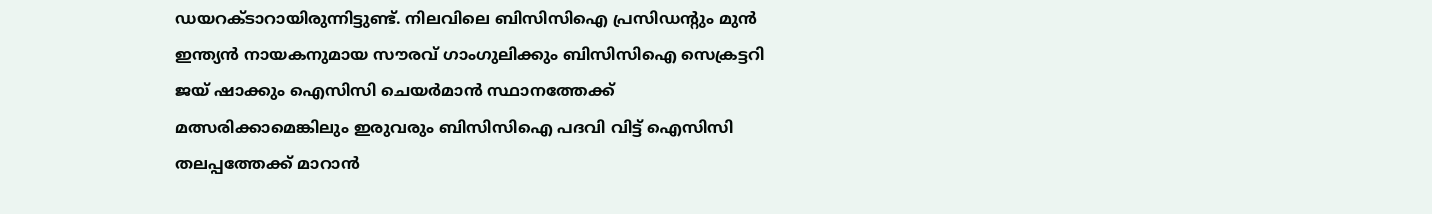ഡയറക്ടാറായിരുന്നിട്ടുണ്ട്. നിലവിലെ ബിസിസിഐ പ്രസിഡന്റും മുന്‍ ഇന്ത്യന്‍ നായകനുമായ സൗരവ് ഗാംഗുലിക്കും ബിസിസിഐ സെക്രട്ടറി ജയ് ഷാക്കും ഐസിസി ചെയര്‍മാന്‍ സ്ഥാനത്തേക്ക് മത്സരിക്കാമെങ്കിലും ഇരുവരും ബിസിസിഐ പദവി വിട്ട് ഐസിസി തലപ്പത്തേക്ക് മാറാന്‍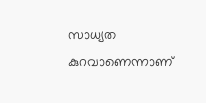സാധ്യത കുറവാണെന്നാണ്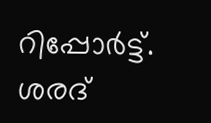റിപ്പോര്‍ട്ട്. ശരദ്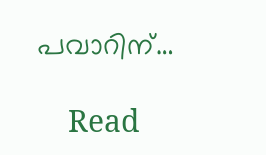പവാറിന്…

    Read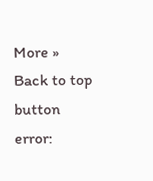More »
Back to top button
error: